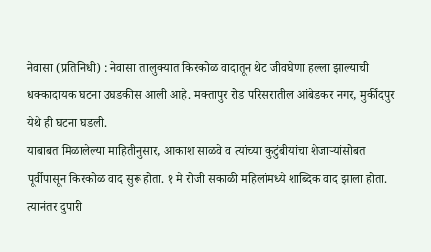नेवासा (प्रतिनिधी) : नेवासा तालुक्यात किरकोळ वादातून थेट जीवघेणा हल्ला झाल्याची धक्कादायक घटना उघडकीस आली आहे. मक्तापुर रोड परिसरातील आंबेडकर नगर, मुर्कीदपुर येथे ही घटना घडली.
याबाबत मिळालेल्या माहितीनुसार, आकाश साळवे व त्यांच्या कुटुंबीयांचा शेजाऱ्यांसोबत पूर्वीपासून किरकोळ वाद सुरू होता. १ मे रोजी सकाळी महिलांमध्ये शाब्दिक वाद झाला होता. त्यानंतर दुपारी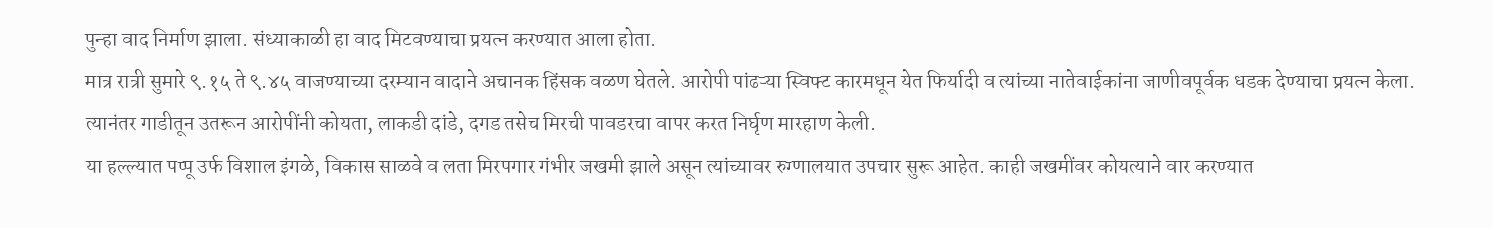पुन्हा वाद निर्माण झाला. संध्याकाळी हा वाद मिटवण्याचा प्रयत्न करण्यात आला होता.
मात्र रात्री सुमारे ९.१५ ते ९.४५ वाजण्याच्या दरम्यान वादाने अचानक हिंसक वळण घेतले. आरोपी पांढऱ्या स्विफ्ट कारमधून येत फिर्यादी व त्यांच्या नातेवाईकांना जाणीवपूर्वक धडक देण्याचा प्रयत्न केला. त्यानंतर गाडीतून उतरून आरोपींनी कोयता, लाकडी दांडे, दगड तसेच मिरची पावडरचा वापर करत निर्घृण मारहाण केली.
या हल्ल्यात पप्पू उर्फ विशाल इंगळे, विकास साळवे व लता मिरपगार गंभीर जखमी झाले असून त्यांच्यावर रुग्णालयात उपचार सुरू आहेत. काही जखमींवर कोयत्याने वार करण्यात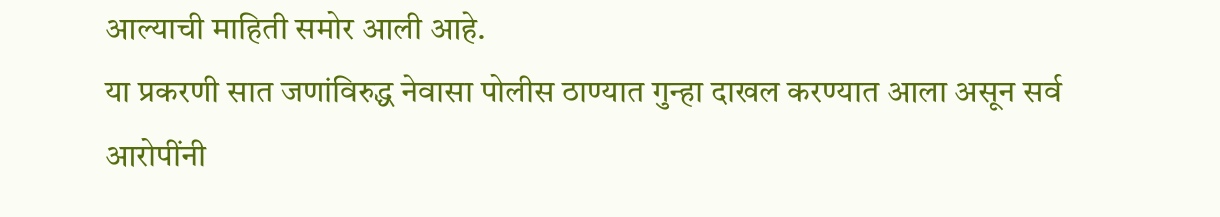आल्याची माहिती समोर आली आहे.
या प्रकरणी सात जणांविरुद्ध नेवासा पोलीस ठाण्यात गुन्हा दाखल करण्यात आला असून सर्व आरोपींनी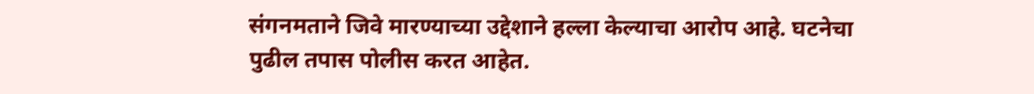संगनमताने जिवे मारण्याच्या उद्देशाने हल्ला केल्याचा आरोप आहे. घटनेचा पुढील तपास पोलीस करत आहेत.